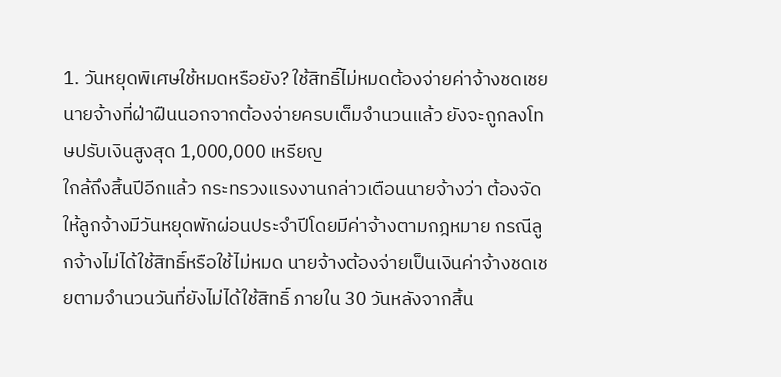1. วันหยุดพิเศษใช้หมดหรือยัง? ใช้สิทธิ์ไม่หมดต้องจ่ายค่าจ้างชดเชย นายจ้างที่ฝ่าฝืนนอกจากต้องจ่ายครบเต็มจำนวนแล้ว ยังจะถูกลงโทษปรับเงินสูงสุด 1,000,000 เหรียญ
ใกล้ถึงสิ้นปีอีกแล้ว กระทรวงแรงงานกล่าวเตือนนายจ้างว่า ต้องจัดให้ลูกจ้างมีวันหยุดพักผ่อนประจำปีโดยมีค่าจ้างตามกฎหมาย กรณีลูกจ้างไม่ได้ใช้สิทธิ์หรือใช้ไม่หมด นายจ้างต้องจ่ายเป็นเงินค่าจ้างชดเชยตามจำนวนวันที่ยังไม่ได้ใช้สิทธิ์ ภายใน 30 วันหลังจากสิ้น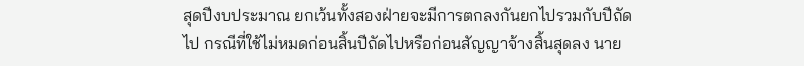สุดปีงบประมาณ ยกเว้นทั้งสองฝ่ายจะมีการตกลงกันยกไปรวมกับปีถัดไป กรณีที่ใช้ไม่หมดก่อนสิ้นปีถัดไปหรือก่อนสัญญาจ้างสิ้นสุดลง นาย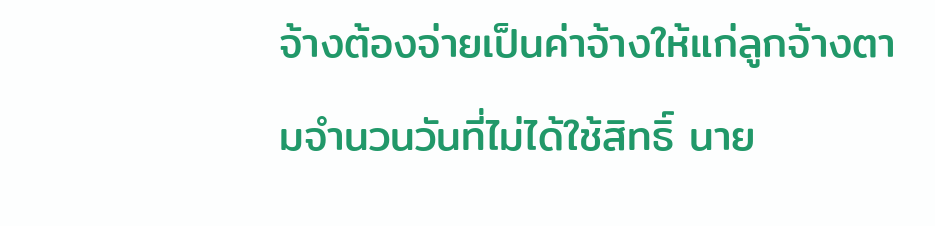จ้างต้องจ่ายเป็นค่าจ้างให้แก่ลูกจ้างตามจำนวนวันที่ไม่ได้ใช้สิทธิ์ นาย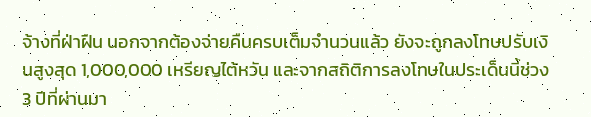จ้างที่ฝ่าฝืน นอกจากต้องจ่ายคืนครบเต็มจำนวนแล้ว ยังจะถูกลงโทษปรับเงินสูงสุด 1,000,000 เหรียญไต้หวัน และจากสถิติการลงโทษในประเด็นนี้ช่วง 3 ปีที่ผ่านมา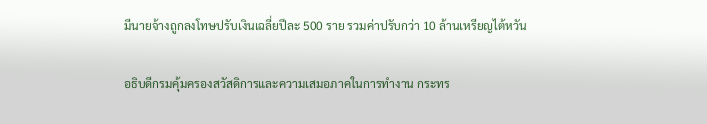มีนายจ้างถูกลงโทษปรับเงินเฉลี่ยปีละ 500 ราย รวมค่าปรับกว่า 10 ล้านเหรียญไต้หวัน

อธิบดีกรมคุ้มครองสวัสดิการและความเสมอภาคในการทำงาน กระทร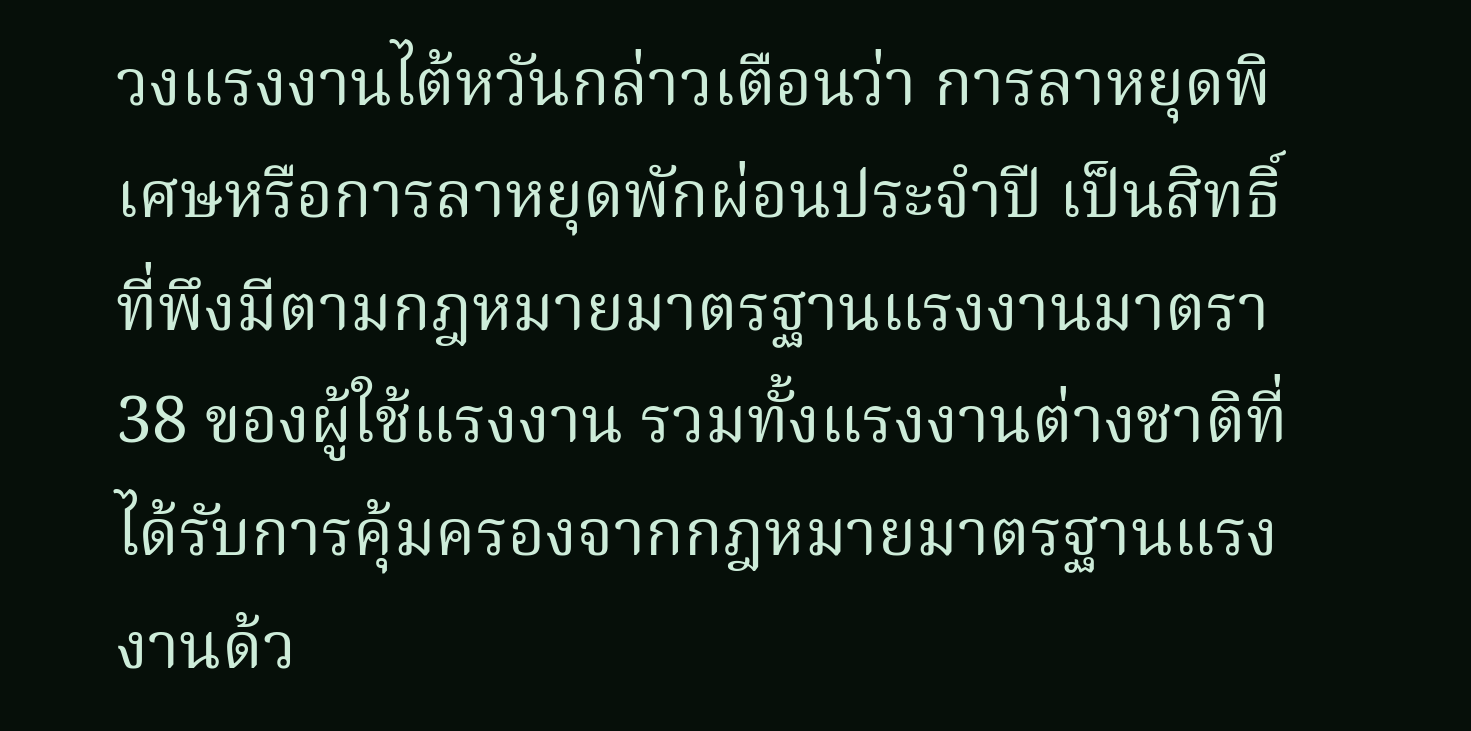วงแรงงานไต้หวันกล่าวเตือนว่า การลาหยุดพิเศษหรือการลาหยุดพักผ่อนประจำปี เป็นสิทธิ์ที่พึงมีตามกฎหมายมาตรฐานแรงงานมาตรา 38 ของผู้ใช้แรงงาน รวมทั้งแรงงานต่างชาติที่ได้รับการคุ้มครองจากกฎหมายมาตรฐานแรงงานด้ว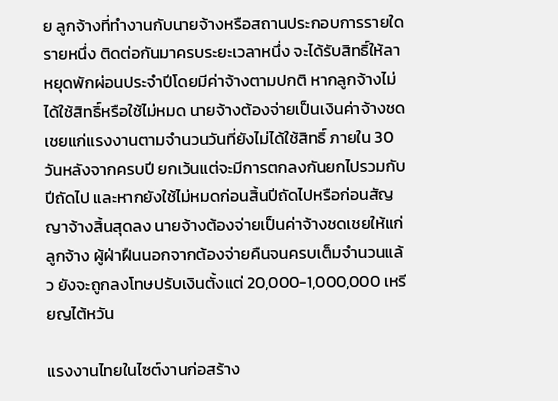ย ลูกจ้างที่ทำงานกับนายจ้างหรือสถานประกอบการรายใดรายหนึ่ง ติดต่อกันมาครบระยะเวลาหนึ่ง จะได้รับสิทธิ์ให้ลาหยุดพักผ่อนประจำปีโดยมีค่าจ้างตามปกติ หากลูกจ้างไม่ได้ใช้สิทธิ์หรือใช้ไม่หมด นายจ้างต้องจ่ายเป็นเงินค่าจ้างชดเชยแก่แรงงานตามจำนวนวันที่ยังไม่ได้ใช้สิทธิ์ ภายใน 30 วันหลังจากครบปี ยกเว้นแต่จะมีการตกลงกันยกไปรวมกับปีถัดไป และหากยังใช้ไม่หมดก่อนสิ้นปีถัดไปหรือก่อนสัญญาจ้างสิ้นสุดลง นายจ้างต้องจ่ายเป็นค่าจ้างชดเชยให้แก่ลูกจ้าง ผู้ฝ่าฝืนนอกจากต้องจ่ายคืนจนครบเต็มจำนวนแล้ว ยังจะถูกลงโทษปรับเงินตั้งแต่ 20,000-1,000,000 เหรียญไต้หวัน

แรงงานไทยในไซต์งานก่อสร้าง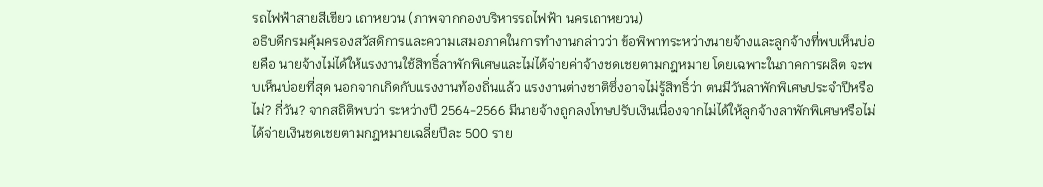รถไฟฟ้าสายสีเขียว เถาหยวน (ภาพจากกองบริหารรถไฟฟ้า นครเถาหยวน)
อธิบดีกรมคุ้มครองสวัสดิการและความเสมอภาคในการทำงานกล่าวว่า ข้อพิพาทระหว่างนายจ้างและลูกจ้างที่พบเห็นบ่อยคือ นายจ้างไม่ได้ให้แรงงานใช้สิทธิ์ลาพักพิเศษและไม่ได้จ่ายค่าจ้างชดเชยตามกฎหมาย โดยเฉพาะในภาคการผลิต จะพบเห็นบ่อยที่สุด นอกจากเกิดกับแรงงานท้องถิ่นแล้ว แรงงานต่างชาติซึ่งอาจไม่รู้สิทธิ์ว่า ตนมีวันลาพักพิเศษประจำปีหรือไม่? กี่วัน? จากสถิติพบว่า ระหว่างปี 2564-2566 มีนายจ้างถูกลงโทษปรับเงินเนื่องจากไม่ได้ให้ลูกจ้างลาพักพิเศษหรือไม่ได้จ่ายเงินชดเชยตามกฎหมายเฉลี่ยปีละ 500 ราย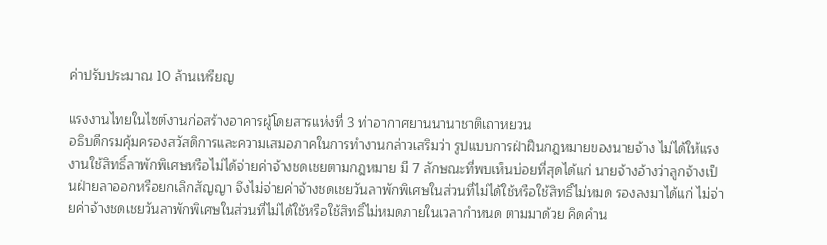ค่าปรับประมาณ 10 ล้านเหรียญ

แรงงานไทยในไซต์งานก่อสร้างอาคารผู้โดยสารแห่งที่ 3 ท่าอากาศยานนานาชาติเถาหยวน
อธิบดีกรมคุ้มครองสวัสดิการและความเสมอภาคในการทำงานกล่าวเสริมว่า รูปแบบการฝ่าฝืนกฎหมายของนายจ้าง ไม่ได้ให้แรงงานใช้สิทธิ์ลาพักพิเศษหรือไม่ได้จ่ายค่าจ้างชดเชยตามกฎหมาย มี 7 ลักษณะที่พบเห็นบ่อยที่สุดได้แก่ นายจ้างอ้างว่าลูกจ้างเป็นฝ่ายลาออกหรือยกเลิกสัญญา จึงไม่จ่ายค่าจ้างชดเชยวันลาพักพิเศษในส่วนที่ไม่ได้ใช้หรือใช้สิทธิ์ไม่หมด รองลงมาได้แก่ ไม่จ่ายค่าจ้างชดเชยวันลาพักพิเศษในส่วนที่ไม่ได้ใช้หรือใช้สิทธิ์ไม่หมดภายในเวลากำหนด ตามมาด้วย คิดคำน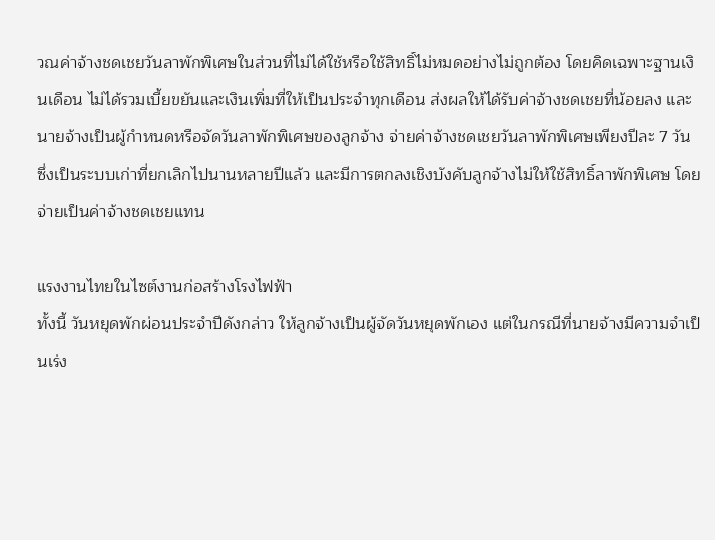วณค่าจ้างชดเชยวันลาพักพิเศษในส่วนที่ไม่ได้ใช้หรือใช้สิทธิ์ไม่หมดอย่างไม่ถูกต้อง โดยคิดเฉพาะฐานเงินเดือน ไม่ได้รวมเบี้ยขยันและเงินเพิ่มที่ให้เป็นประจำทุกเดือน ส่งผลให้ได้รับค่าจ้างชดเชยที่น้อยลง และนายจ้างเป็นผู้กำหนดหรือจัดวันลาพักพิเศษของลูกจ้าง จ่ายค่าจ้างชดเชยวันลาพักพิเศษเพียงปีละ 7 วัน ซึ่งเป็นระบบเก่าที่ยกเลิกไปนานหลายปีแล้ว และมีการตกลงเชิงบังคับลูกจ้างไม่ให้ใช้สิทธิ์ลาพักพิเศษ โดยจ่ายเป็นค่าจ้างชดเชยแทน

แรงงานไทยในไซต์งานก่อสร้างโรงไฟฟ้า
ทั้งนี้ วันหยุดพักผ่อนประจำปีดังกล่าว ให้ลูกจ้างเป็นผู้จัดวันหยุดพักเอง แต่ในกรณีที่นายจ้างมีความจำเป็นเร่ง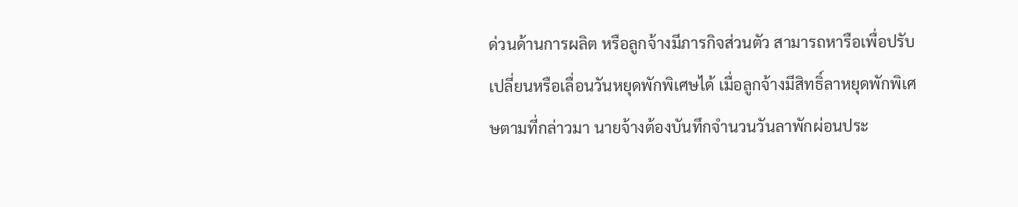ด่วนด้านการผลิต หรือลูกจ้างมีภารกิจส่วนตัว สามารถหารือเพื่อปรับเปลี่ยนหรือเลื่อนวันหยุดพักพิเศษได้ เมื่อลูกจ้างมีสิทธิ์ลาหยุดพักพิเศษตามที่กล่าวมา นายจ้างต้องบันทึกจำนวนวันลาพักผ่อนประ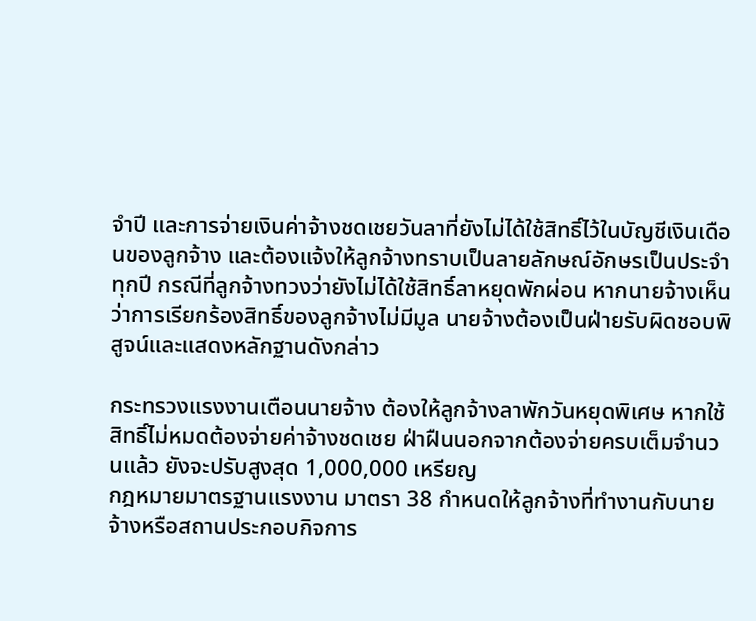จำปี และการจ่ายเงินค่าจ้างชดเชยวันลาที่ยังไม่ได้ใช้สิทธิ์ไว้ในบัญชีเงินเดือนของลูกจ้าง และต้องแจ้งให้ลูกจ้างทราบเป็นลายลักษณ์อักษรเป็นประจำทุกปี กรณีที่ลูกจ้างทวงว่ายังไม่ได้ใช้สิทธิ์ลาหยุดพักผ่อน หากนายจ้างเห็นว่าการเรียกร้องสิทธิ์ของลูกจ้างไม่มีมูล นายจ้างต้องเป็นฝ่ายรับผิดชอบพิสูจน์และแสดงหลักฐานดังกล่าว

กระทรวงแรงงานเตือนนายจ้าง ต้องให้ลูกจ้างลาพักวันหยุดพิเศษ หากใช้สิทธิ์ไม่หมดต้องจ่ายค่าจ้างชดเชย ฝ่าฝืนนอกจากต้องจ่ายครบเต็มจำนวนแล้ว ยังจะปรับสูงสุด 1,000,000 เหรียญ
กฎหมายมาตรฐานแรงงาน มาตรา 38 กำหนดให้ลูกจ้างที่ทำงานกับนายจ้างหรือสถานประกอบกิจการ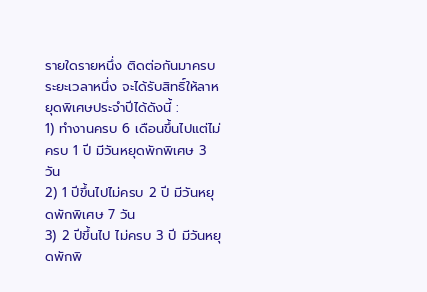รายใดรายหนึ่ง ติดต่อกันมาครบระยะเวลาหนึ่ง จะได้รับสิทธิ์ให้ลาหยุดพิเศษประจำปีได้ดังนี้ :
1) ทำงานครบ 6 เดือนขึ้นไปแต่ไม่ครบ 1 ปี มีวันหยุดพักพิเศษ 3 วัน
2) 1 ปีขึ้นไปไม่ครบ 2 ปี มีวันหยุดพักพิเศษ 7 วัน
3) 2 ปีขึ้นไป ไม่ครบ 3 ปี มีวันหยุดพักพิ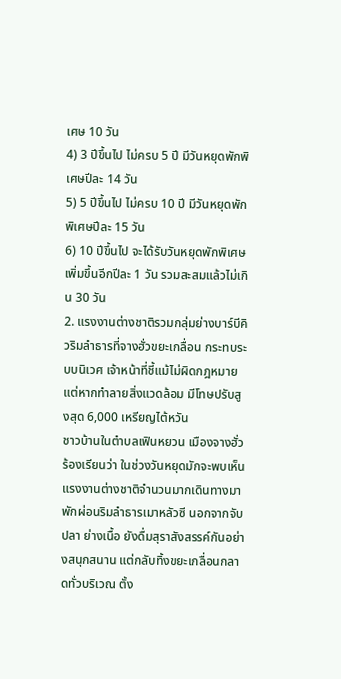เศษ 10 วัน
4) 3 ปีขึ้นไป ไม่ครบ 5 ปี มีวันหยุดพักพิเศษปีละ 14 วัน
5) 5 ปีขึ้นไป ไม่ครบ 10 ปี มีวันหยุดพักพิเศษปีละ 15 วัน
6) 10 ปีขึ้นไป จะได้รับวันหยุดพักพิเศษเพิ่มขึ้นอีกปีละ 1 วัน รวมสะสมแล้วไม่เกิน 30 วัน
2. แรงงานต่างชาติรวมกลุ่มย่างบาร์บีคิวริมลำธารที่จางฮั่วขยะเกลื่อน กระทบระบบนิเวศ เจ้าหน้าที่ชี้แม้ไม่ผิดกฎหมายแต่หากทำลายสิ่งแวดล้อม มีโทษปรับสูงสุด 6,000 เหรียญไต้หวัน
ชาวบ้านในตำบลเฟินหยวน เมืองจางฮั่ว ร้องเรียนว่า ในช่วงวันหยุดมักจะพบเห็นแรงงานต่างชาติจำนวนมากเดินทางมาพักผ่อนริมลำธารเมาหลัวซี นอกจากจับปลา ย่างเนื้อ ยังดื่มสุราสังสรรค์กันอย่างสนุกสนาน แต่กลับทิ้งขยะเกลื่อนกลาดทั่วบริเวณ ตั้ง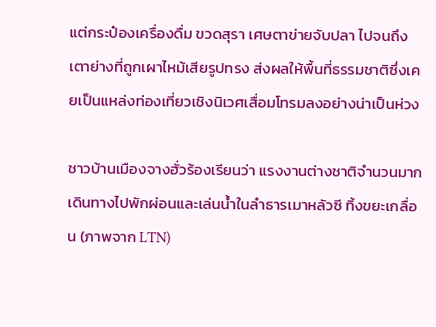แต่กระป๋องเครื่องดื่ม ขวดสุรา เศษตาข่ายจับปลา ไปจนถึงเตาย่างที่ถูกเผาไหม้เสียรูปทรง ส่งผลให้พื้นที่ธรรมชาติซึ่งเคยเป็นแหล่งท่องเที่ยวเชิงนิเวศเสื่อมโทรมลงอย่างน่าเป็นห่วง

ชาวบ้านเมืองจางฮั่วร้องเรียนว่า แรงงานต่างชาติจำนวนมากเดินทางไปพักผ่อนและเล่นน้ำในลำธารเมาหลัวซี ทิ้งขยะเกลื่อน (ภาพจาก LTN)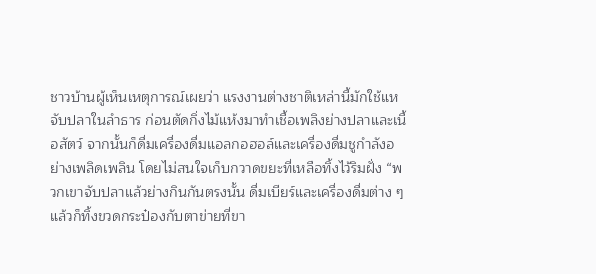ชาวบ้านผู้เห็นเหตุการณ์เผยว่า แรงงานต่างชาติเหล่านี้มักใช้แหจับปลาในลำธาร ก่อนตัดกิ่งไม้แห้งมาทำเชื้อเพลิงย่างปลาและเนื้อสัตว์ จากนั้นก็ดื่มเครื่องดื่มแอลกอฮอล์และเครื่องดื่มชูกำลังอย่างเพลิดเพลิน โดยไม่สนใจเก็บกวาดขยะที่เหลือทิ้งไว้ริมฝั่ง “พวกเขาจับปลาแล้วย่างกินกันตรงนั้น ดื่มเบียร์และเครื่องดื่มต่าง ๆ แล้วก็ทิ้งขวดกระป๋องกับตาข่ายที่ขา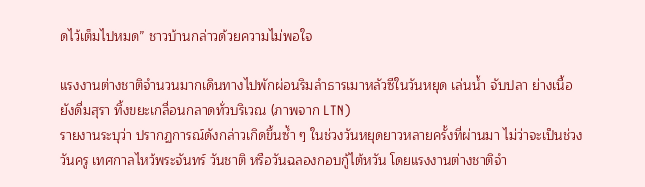ดไว้เต็มไปหมด” ชาวบ้านกล่าวด้วยความไม่พอใจ

แรงงานต่างชาติจำนวนมากเดินทางไปพักผ่อนริมลำธารเมาหลัวซีในวันหยุด เล่นน้ำ จับปลา ย่างเนื้อ ยังดื่มสุรา ทิ้งขยะเกลื่อนกลาดทั่วบริเวณ (ภาพจาก LTN)
รายงานระบุว่า ปรากฏการณ์ดังกล่าวเกิดขึ้นซ้ำ ๆ ในช่วงวันหยุดยาวหลายครั้งที่ผ่านมา ไม่ว่าจะเป็นช่วงวันครู เทศกาลไหว้พระจันทร์ วันชาติ หรือวันฉลองกอบกู้ไต้หวัน โดยแรงงานต่างชาติจำ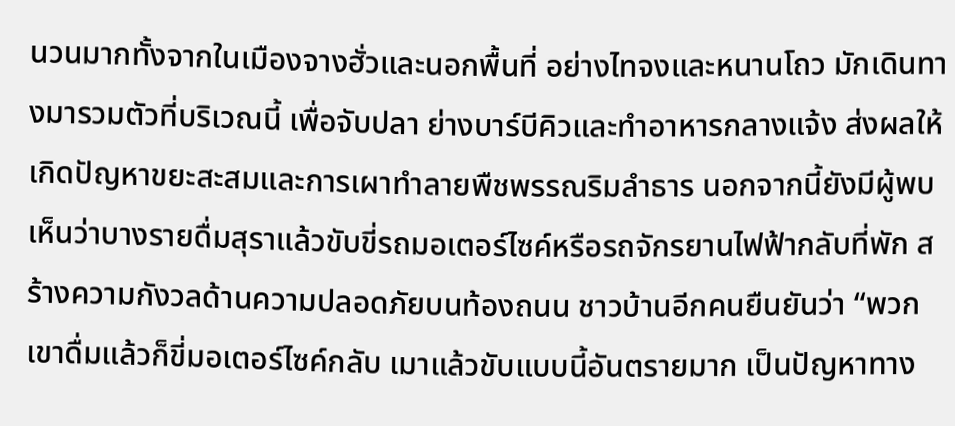นวนมากทั้งจากในเมืองจางฮั่วและนอกพื้นที่ อย่างไทจงและหนานโถว มักเดินทางมารวมตัวที่บริเวณนี้ เพื่อจับปลา ย่างบาร์บีคิวและทำอาหารกลางแจ้ง ส่งผลให้เกิดปัญหาขยะสะสมและการเผาทำลายพืชพรรณริมลำธาร นอกจากนี้ยังมีผู้พบเห็นว่าบางรายดื่มสุราแล้วขับขี่รถมอเตอร์ไซค์หรือรถจักรยานไฟฟ้ากลับที่พัก สร้างความกังวลด้านความปลอดภัยบนท้องถนน ชาวบ้านอีกคนยืนยันว่า “พวกเขาดื่มแล้วก็ขี่มอเตอร์ไซค์กลับ เมาแล้วขับแบบนี้อันตรายมาก เป็นปัญหาทาง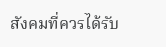สังคมที่ควรได้รับ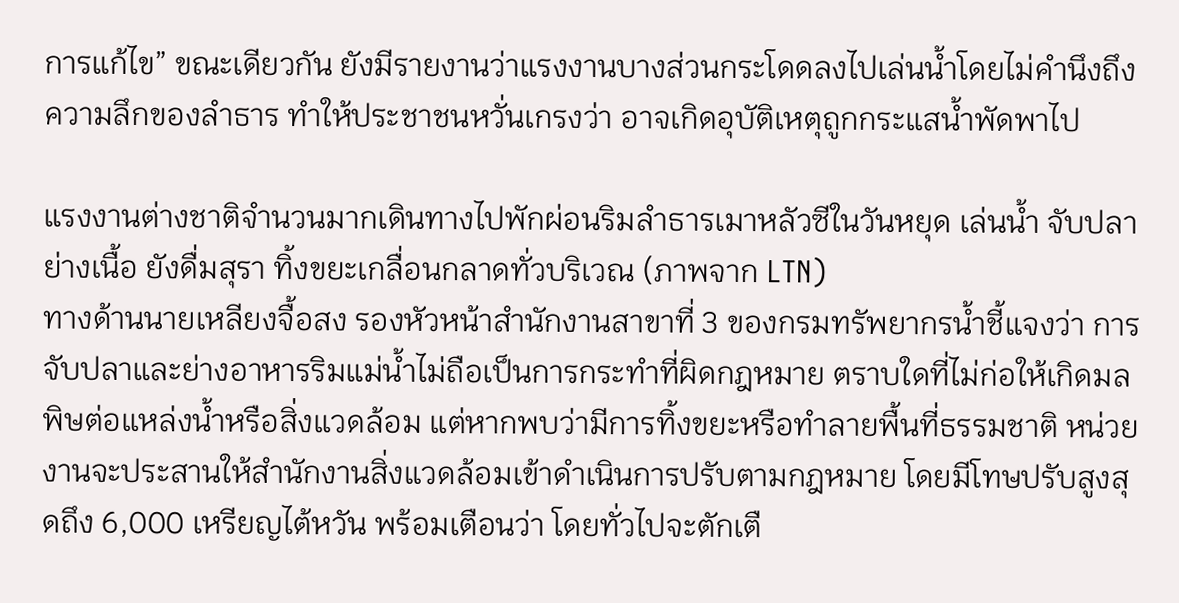การแก้ไข” ขณะเดียวกัน ยังมีรายงานว่าแรงงานบางส่วนกระโดดลงไปเล่นน้ำโดยไม่คำนึงถึงความลึกของลำธาร ทำให้ประชาชนหวั่นเกรงว่า อาจเกิดอุบัติเหตุถูกกระแสน้ำพัดพาไป

แรงงานต่างชาติจำนวนมากเดินทางไปพักผ่อนริมลำธารเมาหลัวซีในวันหยุด เล่นน้ำ จับปลา ย่างเนื้อ ยังดื่มสุรา ทิ้งขยะเกลื่อนกลาดทั่วบริเวณ (ภาพจาก LTN)
ทางด้านนายเหลียงจื้อสง รองหัวหน้าสำนักงานสาขาที่ 3 ของกรมทรัพยากรน้ำชี้แจงว่า การจับปลาและย่างอาหารริมแม่น้ำไม่ถือเป็นการกระทำที่ผิดกฎหมาย ตราบใดที่ไม่ก่อให้เกิดมลพิษต่อแหล่งน้ำหรือสิ่งแวดล้อม แต่หากพบว่ามีการทิ้งขยะหรือทำลายพื้นที่ธรรมชาติ หน่วยงานจะประสานให้สำนักงานสิ่งแวดล้อมเข้าดำเนินการปรับตามกฎหมาย โดยมีโทษปรับสูงสุดถึง 6,000 เหรียญไต้หวัน พร้อมเตือนว่า โดยทั่วไปจะตักเตื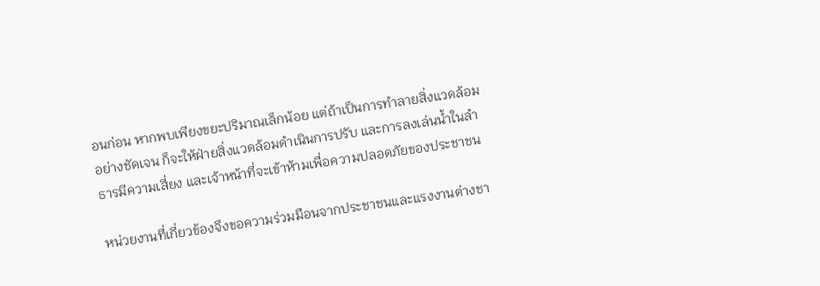อนก่อน หากพบเพียงขยะปริมาณเล็กน้อย แต่ถ้าเป็นการทำลายสิ่งแวดล้อมอย่างชัดเจน ก็จะให้ฝ่ายสิ่งแวดล้อมดำเนินการปรับ และการลงเล่นน้ำในลำธารมีความเสี่ยง และเจ้าหน้าที่จะเข้าห้ามเพื่อความปลอดภัยของประชาชน

หน่วยงานที่เกี่ยวข้องจึงขอความร่วมมือนจากประชาชนและแรงงานต่างชา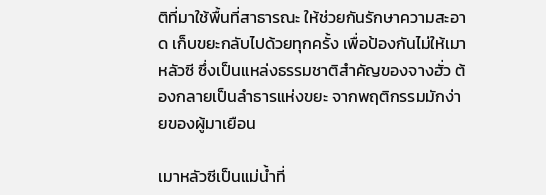ติที่มาใช้พื้นที่สาธารณะ ให้ช่วยกันรักษาความสะอาด เก็บขยะกลับไปด้วยทุกครั้ง เพื่อป้องกันไม่ให้เมาหลัวซี ซึ่งเป็นแหล่งธรรมชาติสำคัญของจางฮั่ว ต้องกลายเป็นลำธารแห่งขยะ จากพฤติกรรมมักง่ายของผู้มาเยือน

เมาหลัวซีเป็นแม่น้ำที่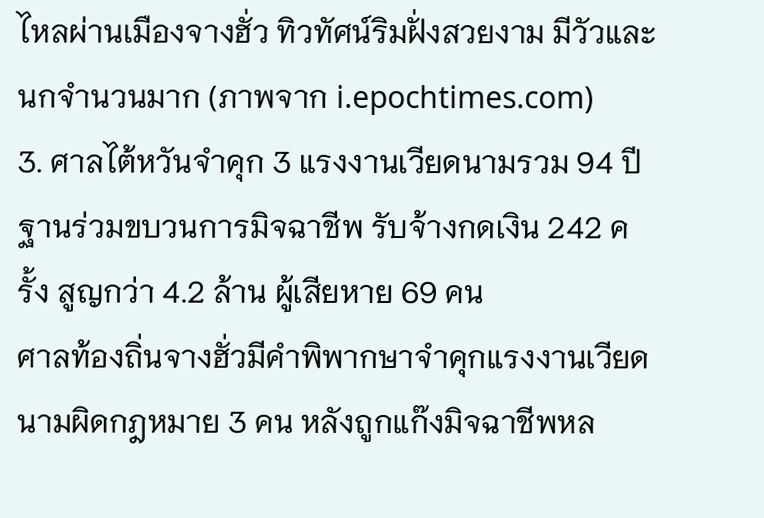ไหลผ่านเมืองจางฮั่ว ทิวทัศน์ริมฝั่งสวยงาม มีวัวและนกจำนวนมาก (ภาพจาก i.epochtimes.com)
3. ศาลไต้หวันจำคุก 3 แรงงานเวียดนามรวม 94 ปี ฐานร่วมขบวนการมิจฉาชีพ รับจ้างกดเงิน 242 ครั้ง สูญกว่า 4.2 ล้าน ผู้เสียหาย 69 คน
ศาลท้องถิ่นจางฮั่วมีคำพิพากษาจำคุกแรงงานเวียดนามผิดกฎหมาย 3 คน หลังถูกแก๊งมิจฉาชีพหล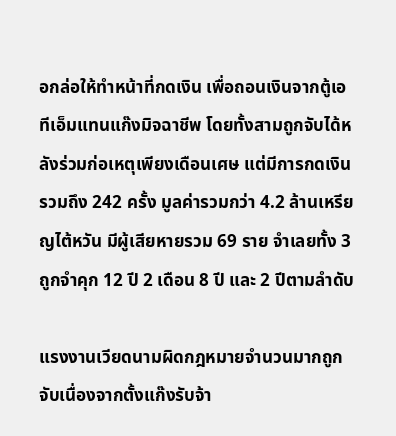อกล่อให้ทำหน้าที่กดเงิน เพื่อถอนเงินจากตู้เอทีเอ็มแทนแก๊งมิจฉาชีพ โดยทั้งสามถูกจับได้หลังร่วมก่อเหตุเพียงเดือนเศษ แต่มีการกดเงินรวมถึง 242 ครั้ง มูลค่ารวมกว่า 4.2 ล้านเหรียญไต้หวัน มีผู้เสียหายรวม 69 ราย จำเลยทั้ง 3 ถูกจำคุก 12 ปี 2 เดือน 8 ปี และ 2 ปีตามลำดับ

แรงงานเวียดนามผิดกฎหมายจำนวนมากถูกจับเนื่องจากตั้งแก๊งรับจ้า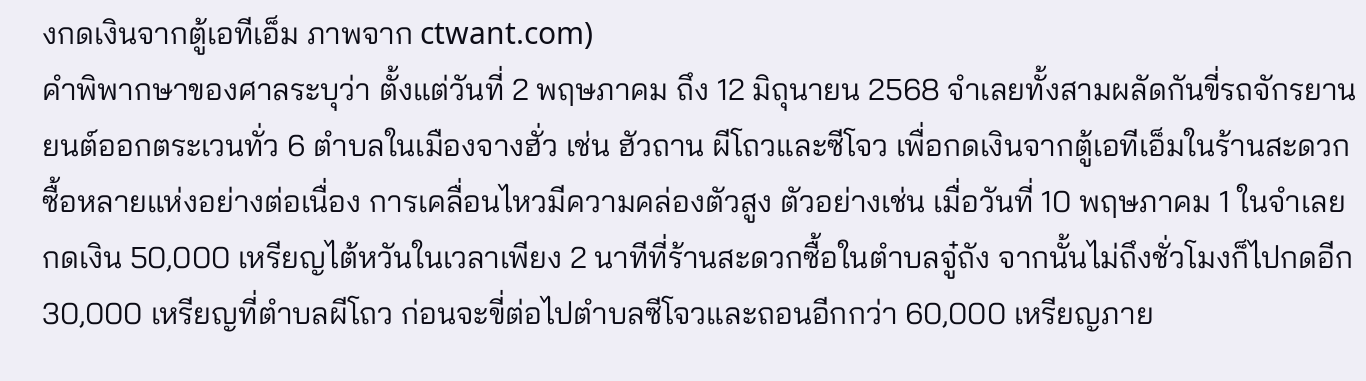งกดเงินจากตู้เอทีเอ็ม ภาพจาก ctwant.com)
คำพิพากษาของศาลระบุว่า ตั้งแต่วันที่ 2 พฤษภาคม ถึง 12 มิถุนายน 2568 จำเลยทั้งสามผลัดกันขี่รถจักรยานยนต์ออกตระเวนทั่ว 6 ตำบลในเมืองจางฮั่ว เช่น ฮัวถาน ผีโถวและซีโจว เพื่อกดเงินจากตู้เอทีเอ็มในร้านสะดวกซื้อหลายแห่งอย่างต่อเนื่อง การเคลื่อนไหวมีความคล่องตัวสูง ตัวอย่างเช่น เมื่อวันที่ 10 พฤษภาคม 1 ในจำเลยกดเงิน 50,000 เหรียญไต้หวันในเวลาเพียง 2 นาทีที่ร้านสะดวกซื้อในตำบลจู๋ถัง จากนั้นไม่ถึงชั่วโมงก็ไปกดอีก 30,000 เหรียญที่ตำบลผีโถว ก่อนจะขี่ต่อไปตำบลซีโจวและถอนอีกกว่า 60,000 เหรียญภาย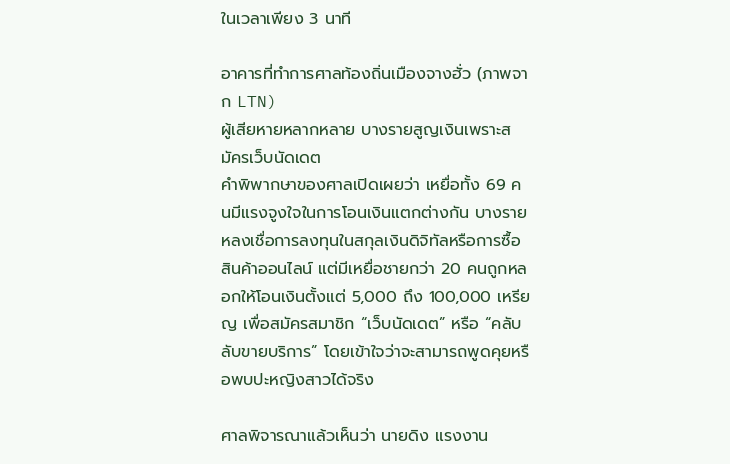ในเวลาเพียง 3 นาที

อาคารที่ทำการศาลท้องถิ่นเมืองจางฮั่ว (ภาพจาก LTN)
ผู้เสียหายหลากหลาย บางรายสูญเงินเพราะสมัครเว็บนัดเดต
คำพิพากษาของศาลเปิดเผยว่า เหยื่อทั้ง 69 คนมีแรงจูงใจในการโอนเงินแตกต่างกัน บางรายหลงเชื่อการลงทุนในสกุลเงินดิจิทัลหรือการซื้อสินค้าออนไลน์ แต่มีเหยื่อชายกว่า 20 คนถูกหลอกให้โอนเงินตั้งแต่ 5,000 ถึง 100,000 เหรียญ เพื่อสมัครสมาชิก “เว็บนัดเดต” หรือ “คลับลับขายบริการ” โดยเข้าใจว่าจะสามารถพูดคุยหรือพบปะหญิงสาวได้จริง

ศาลพิจารณาแล้วเห็นว่า นายดิง แรงงาน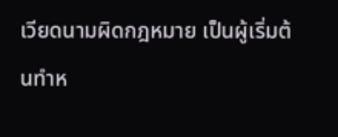เวียดนามผิดกฎหมาย เป็นผู้เริ่มต้นทำห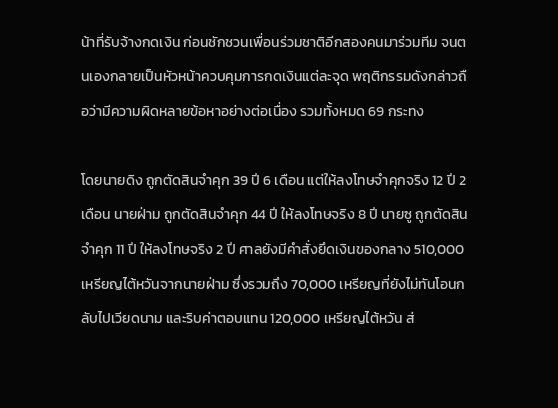น้าที่รับจ้างกดเงิน ก่อนชักชวนเพื่อนร่วมชาติอีกสองคนมาร่วมทีม จนตนเองกลายเป็นหัวหน้าควบคุมการกดเงินแต่ละจุด พฤติกรรมดังกล่าวถือว่ามีความผิดหลายข้อหาอย่างต่อเนื่อง รวมทั้งหมด 69 กระทง

โดยนายดิง ถูกตัดสินจำคุก 39 ปี 6 เดือน แต่ให้ลงโทษจำคุกจริง 12 ปี 2 เดือน นายฝ่าม ถูกตัดสินจำคุก 44 ปี ให้ลงโทษจริง 8 ปี นายซู ถูกตัดสินจำคุก 11 ปี ให้ลงโทษจริง 2 ปี ศาลยังมีคำสั่งยึดเงินของกลาง 510,000 เหรียญไต้หวันจากนายฝ่าม ซึ่งรวมถึง 70,000 เหรียญที่ยังไม่ทันโอนกลับไปเวียดนาม และริบค่าตอบแทน 120,000 เหรียญไต้หวัน ส่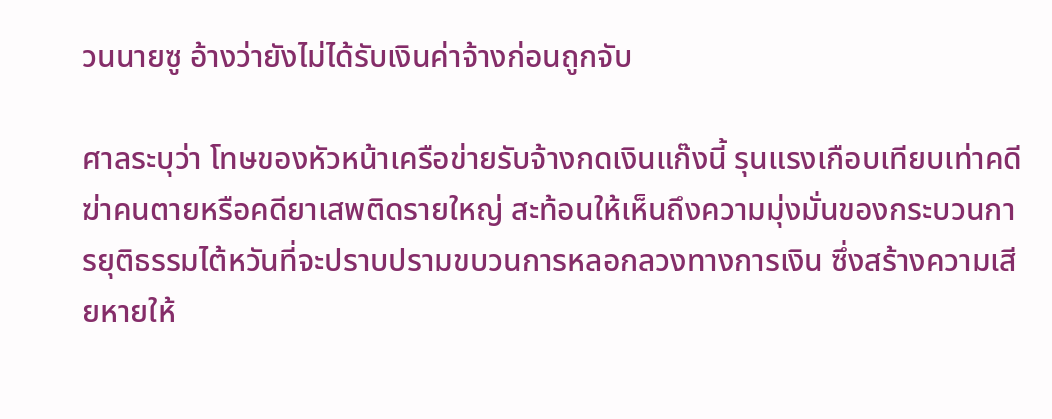วนนายซู อ้างว่ายังไม่ได้รับเงินค่าจ้างก่อนถูกจับ

ศาลระบุว่า โทษของหัวหน้าเครือข่ายรับจ้างกดเงินแก๊งนี้ รุนแรงเกือบเทียบเท่าคดีฆ่าคนตายหรือคดียาเสพติดรายใหญ่ สะท้อนให้เห็นถึงความมุ่งมั่นของกระบวนการยุติธรรมไต้หวันที่จะปราบปรามขบวนการหลอกลวงทางการเงิน ซึ่งสร้างความเสียหายให้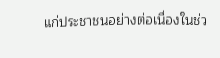แก่ประชาชนอย่างต่อเนื่องในช่ว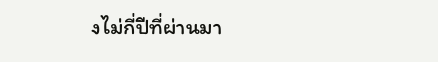งไม่กี่ปีที่ผ่านมา